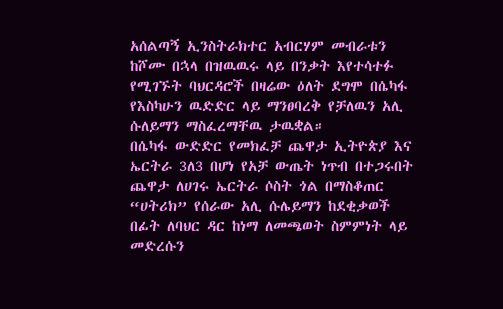አሰልጣኝ ኢንስትራክተር አብርሃም መብራቱን ከሾሙ በኋላ በዝዉዉሩ ላይ በንቃት እየተሳተፉ የሚገኙት ባህርዳሮች በዛሬው ዕለት ደግሞ በሴካፋ የእስካሁን ዉድድር ላይ ማንፀባረቅ የቻለዉን አሊ ሱለይማን ማስፈረማቸዉ ታዉቋል።
በሴካፋ ውድድር የመክፈቻ ጨዋታ ኢትዮጵያ እና ኤርትራ 3ለ3 በሆነ የአቻ ውጤት ነጥብ በተጋሩበት ጨዋታ ለሀገሩ ኤርትራ ሶስት ጎል በማስቆጠር “ሀትሪክ” የሰራው አሊ ሱሌይማን ከደቂቃወች በፊት ለባህር ዳር ከነማ ለመጫወት ስምምነት ላይ መድረሱን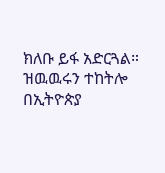ክለቡ ይፋ አድርጓል።
ዝዉዉሩን ተከትሎ በኢትዮጵያ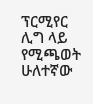ፕርሚየር ሊግ ላይ የሚጫወት ሁለተኛው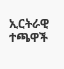ኢርትራዊ ተጫዋች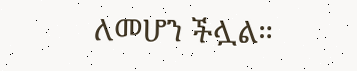ለመሆን ችሏል።